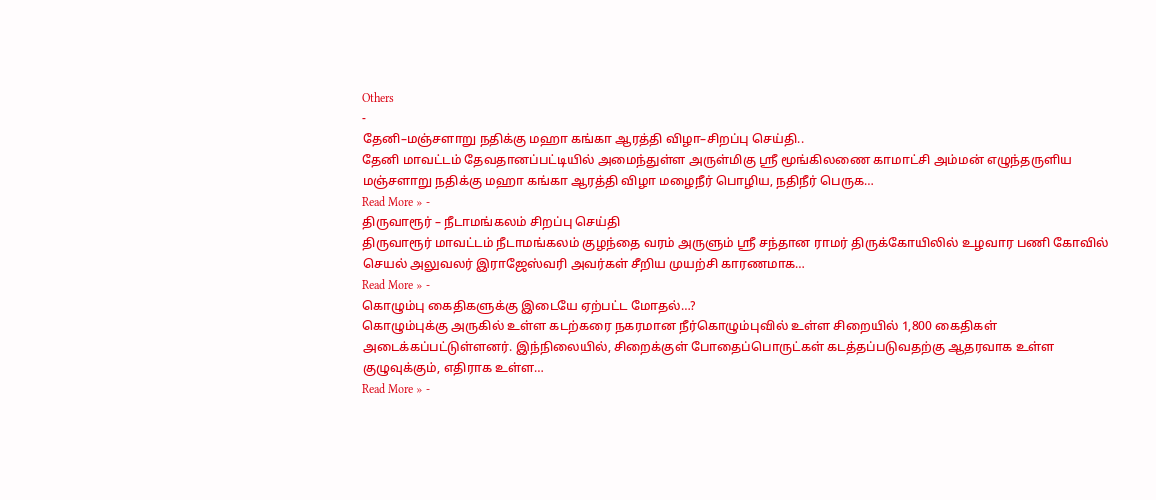Others
-
தேனி–மஞ்சளாறு நதிக்கு மஹா கங்கா ஆரத்தி விழா–சிறப்பு செய்தி..
தேனி மாவட்டம் தேவதானப்பட்டியில் அமைந்துள்ள அருள்மிகு ஸ்ரீ மூங்கிலணை காமாட்சி அம்மன் எழுந்தருளிய மஞ்சளாறு நதிக்கு மஹா கங்கா ஆரத்தி விழா மழைநீர் பொழிய, நதிநீர் பெருக…
Read More » -
திருவாரூர் – நீடாமங்கலம் சிறப்பு செய்தி
திருவாரூர் மாவட்டம் நீடாமங்கலம் குழந்தை வரம் அருளும் ஶ்ரீ சந்தான ராமர் திருக்கோயிலில் உழவார பணி கோவில் செயல் அலுவலர் இராஜேஸ்வரி அவர்கள் சீறிய முயற்சி காரணமாக…
Read More » -
கொழும்பு கைதிகளுக்கு இடையே ஏற்பட்ட மோதல்…?
கொழும்புக்கு அருகில் உள்ள கடற்கரை நகரமான நீர்கொழும்புவில் உள்ள சிறையில் 1,800 கைதிகள் அடைக்கப்பட்டுள்ளனர். இந்நிலையில், சிறைக்குள் போதைப்பொருட்கள் கடத்தப்படுவதற்கு ஆதரவாக உள்ள குழுவுக்கும், எதிராக உள்ள…
Read More » -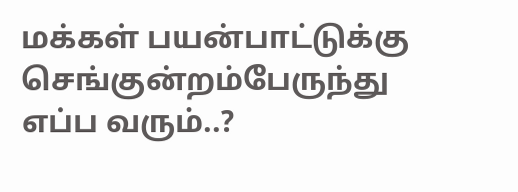மக்கள் பயன்பாட்டுக்கு செங்குன்றம்பேருந்து எப்ப வரும்..?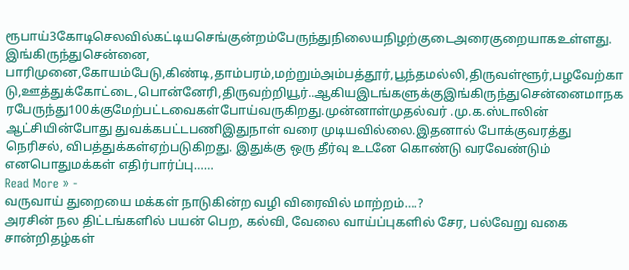ரூபாய்3கோடிசெலவில்கட்டியசெங்குன்றம்பேருந்துநிலையநிழற்குடைஅரைகுறையாகஉள்ளது.இங்கிருந்துசென்னை, பாரிமுனை,கோயம்பேடு,கிண்டி,தாம்பரம்,மற்றும்அம்பத்தூர்,பூந்தமல்லி,திருவள்ளூர்,பழவேற்காடு,ஊத்துக்கோட்டை,பொன்னேரி,திருவற்றியூர்..ஆகியஇடங்களுக்குஇங்கிருந்துசென்னைமாநகரபேருந்து100க்குமேற்பட்டவைகள்போய்வருகிறது.முன்னாள்முதல்வர் .மு.க.ஸ்டாலின் ஆட்சியின்போது துவக்கபட்டபணிஇதுநாள் வரை முடியவில்லை.இதனால் போக்குவரத்து நெரிசல், விபத்துக்கள்ஏற்படுகிறது. இதுக்கு ஒரு தீர்வு உடனே கொண்டு வரவேண்டும் எனபொதுமக்கள் எதிர்பார்ப்பு……
Read More » -
வருவாய் துறையை மக்கள் நாடுகின்ற வழி விரைவில் மாற்றம்….?
அரசின் நல திட்டங்களில் பயன் பெற, கல்வி, வேலை வாய்ப்புகளில் சேர, பல்வேறு வகை சான்றிதழ்கள்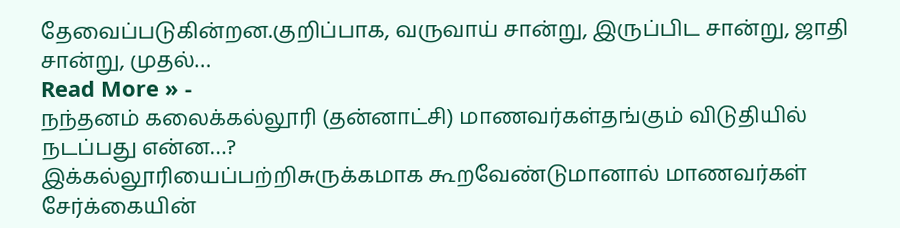தேவைப்படுகின்றன.குறிப்பாக, வருவாய் சான்று, இருப்பிட சான்று, ஜாதி சான்று, முதல்…
Read More » -
நந்தனம் கலைக்கல்லூரி (தன்னாட்சி) மாணவர்கள்தங்கும் விடுதியில் நடப்பது என்ன…?
இக்கல்லூரியைப்பற்றிசுருக்கமாக கூறவேண்டுமானால் மாணவர்கள் சேர்க்கையின்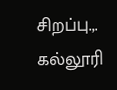சிறப்பு.,. கல்லூரி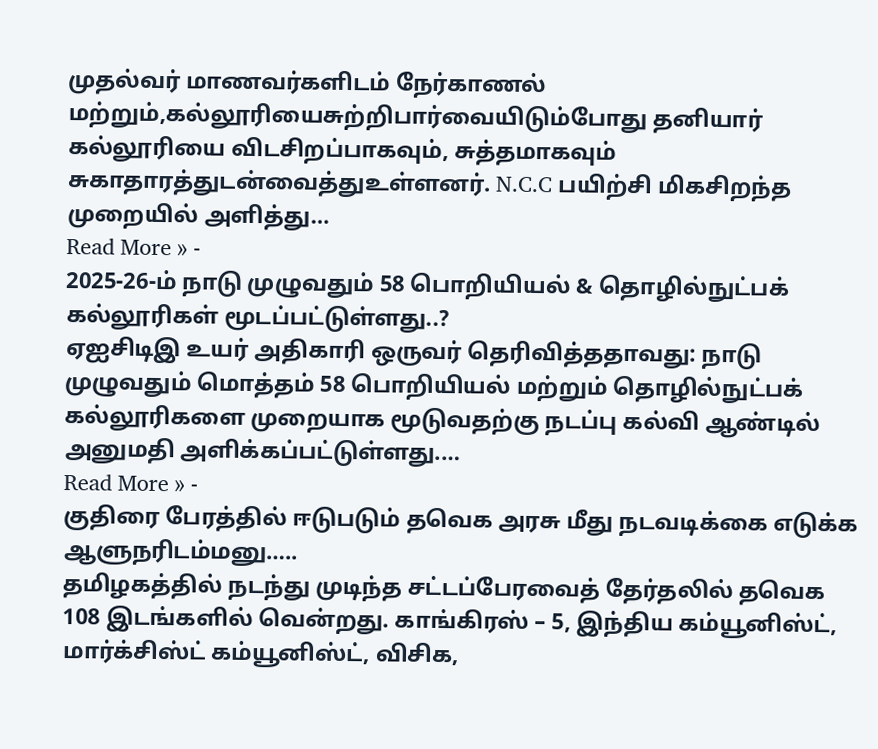முதல்வர் மாணவர்களிடம் நேர்காணல் மற்றும்,கல்லூரியைசுற்றிபார்வையிடும்போது தனியார் கல்லூரியை விடசிறப்பாகவும், சுத்தமாகவும் சுகாதாரத்துடன்வைத்துஉள்ளனர். N.C.C பயிற்சி மிகசிறந்த முறையில் அளித்து…
Read More » -
2025-26-ம் நாடு முழுவதும் 58 பொறியியல் & தொழில்நுட்பக் கல்லூரிகள் மூடப்பட்டுள்ளது..?
ஏஐசிடிஇ உயர் அதிகாரி ஒருவர் தெரிவித்ததாவது: நாடு முழுவதும் மொத்தம் 58 பொறியியல் மற்றும் தொழில்நுட்பக் கல்லூரிகளை முறையாக மூடுவதற்கு நடப்பு கல்வி ஆண்டில் அனுமதி அளிக்கப்பட்டுள்ளது.…
Read More » -
குதிரை பேரத்தில் ஈடுபடும் தவெக அரசு மீது நடவடிக்கை எடுக்க ஆளுநரிடம்மனு…..
தமிழகத்தில் நடந்து முடிந்த சட்டப்பேரவைத் தேர்தலில் தவெக 108 இடங்களில் வென்றது. காங்கிரஸ் – 5, இந்திய கம்யூனிஸ்ட், மார்க்சிஸ்ட் கம்யூனிஸ்ட், விசிக,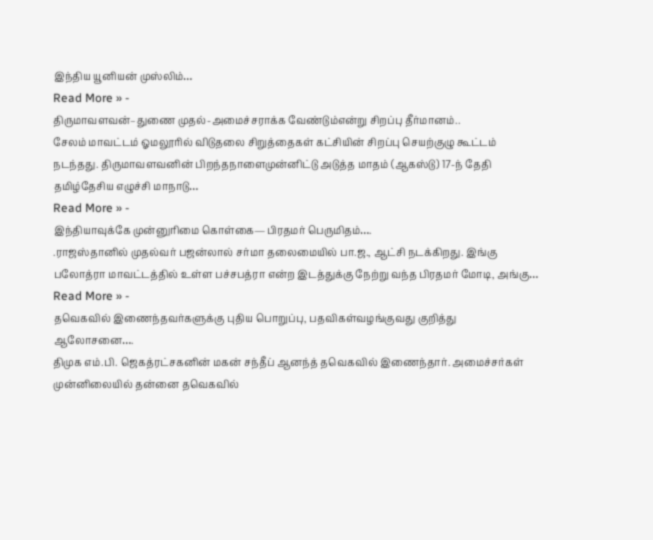இந்திய யூனியன் முஸ்லிம்…
Read More » -
திருமாவளவன்–துணை முதல்-அமைச்சராக்க வேண்டும்என்று சிறப்பு தீர்மானம்..
சேலம் மாவட்டம் ஓமலூரில் விடுதலை சிறுத்தைகள் கட்சியின் சிறப்பு செயற்குழு கூட்டம் நடந்தது. திருமாவளவனின் பிறந்தநாளைமுன்னிட்டு அடுத்த மாதம் (ஆகஸ்டு) 17-ந் தேதி தமிழ்தேசிய எழுச்சி மாநாடு…
Read More » -
இந்தியாவுக்கே முன்னுரிமை கொள்கை—பிரதமர் பெருமிதம்….
.ராஜஸ்தானில் முதல்வர் பஜன்லால் சர்மா தலைமையில் பா.ஜ., ஆட்சி நடக்கிறது. இங்கு பலோத்ரா மாவட்டத்தில் உள்ள பச்சபத்ரா என்ற இடத்துக்கு நேற்று வந்த பிரதமர் மோடி, அங்கு…
Read More » -
தவெகவில் இணைந்தவர்களுக்கு புதிய பொறுப்பு, பதவிகள்வழங்குவது குறித்து ஆலோசனை….
திமுக எம்.பி. ஜெகத்ரட்சகனின் மகன் சந்தீப் ஆனந்த் தவெகவில் இணைந்தார். அமைச்சர்கள் முன்னிலையில் தன்னை தவெகவில்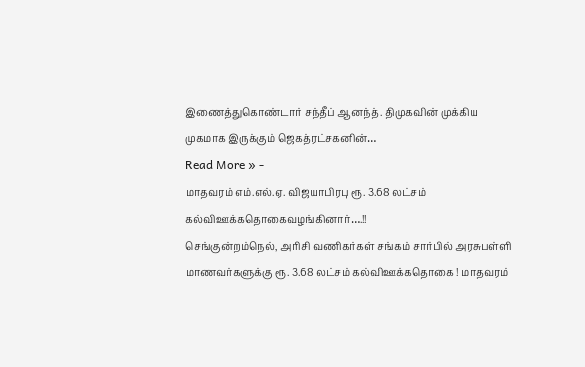இணைத்துகொண்டார் சந்தீப் ஆனந்த். திமுகவின் முக்கிய முகமாக இருக்கும் ஜெகத்ரட்சகனின்…
Read More » -
மாதவரம் எம்.எல்.ஏ. விஜயாபிரபு ரூ. 3.68 லட்சம் கல்விஊக்கதொகைவழங்கினார்….!!
செங்குன்றம்நெல், அரிசி வணிகர்கள் சங்கம் சார்பில் அரசுபள்ளி மாணவர்களுக்கு ரூ. 3.68 லட்சம் கல்விஊக்கதொகை ! மாதவரம்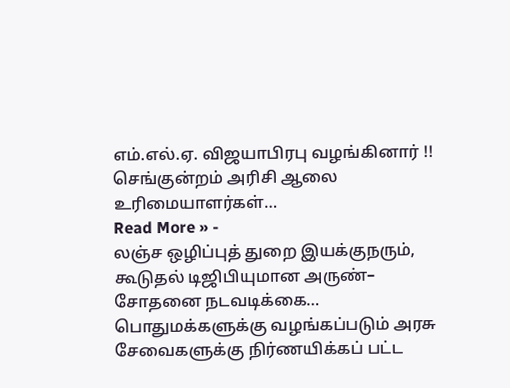எம்.எல்.ஏ. விஜயாபிரபு வழங்கினார் !! செங்குன்றம் அரிசி ஆலை உரிமையாளர்கள்…
Read More » -
லஞ்ச ஒழிப்புத் துறை இயக்குநரும், கூடுதல் டிஜிபியுமான அருண்– சோதனை நடவடிக்கை…
பொதுமக்களுக்கு வழங்கப்படும் அரசு சேவைகளுக்கு நிர்ணயிக்கப் பட்ட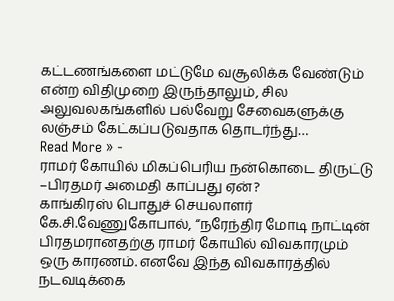கட்டணங்களை மட்டுமே வசூலிக்க வேண்டும் என்ற விதிமுறை இருந்தாலும், சில அலுவலகங்களில் பல்வேறு சேவைகளுக்கு லஞ்சம் கேட்கப்படுவதாக தொடர்ந்து…
Read More » -
ராமர் கோயில் மிகப்பெரிய நன்கொடை திருட்டு –பிரதமர் அமைதி காப்பது ஏன்?
காங்கிரஸ் பொதுச் செயலாளர் கே.சி.வேணுகோபால், “நரேந்திர மோடி நாட்டின் பிரதமரானதற்கு ராமர் கோயில் விவகாரமும் ஒரு காரணம். எனவே இந்த விவகாரத்தில் நடவடிக்கை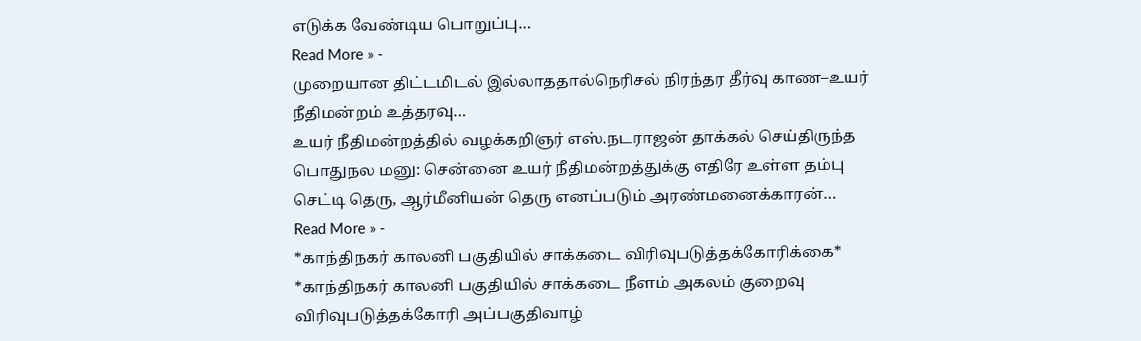எடுக்க வேண்டிய பொறுப்பு…
Read More » -
முறையான திட்டமிடல் இல்லாததால்நெரிசல் நிரந்தர தீர்வு காண–உயர் நீதிமன்றம் உத்தரவு…
உயர் நீதிமன்றத்தில் வழக்கறிஞர் எஸ்.நடராஜன் தாக்கல் செய்திருந்த பொதுநல மனு: சென்னை உயர் நீதிமன்றத்துக்கு எதிரே உள்ள தம்பு செட்டி தெரு, ஆர்மீனியன் தெரு எனப்படும் அரண்மனைக்காரன்…
Read More » -
*காந்திநகர் காலனி பகுதியில் சாக்கடை விரிவுபடுத்தக்கோரிக்கை*
*காந்திநகர் காலனி பகுதியில் சாக்கடை நீளம் அகலம் குறைவு விரிவுபடுத்தக்கோரி அப்பகுதிவாழ்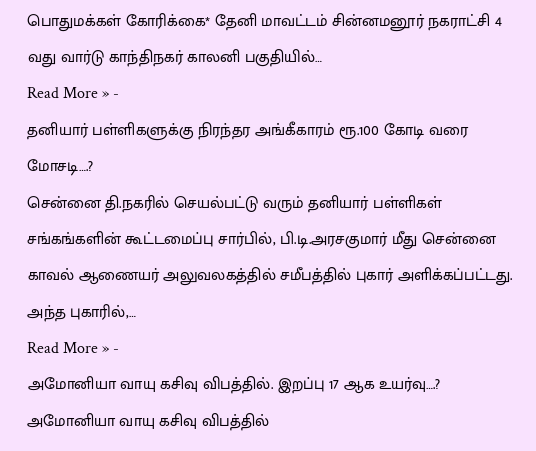பொதுமக்கள் கோரிக்கை* தேனி மாவட்டம் சின்னமனூர் நகராட்சி 4 வது வார்டு காந்திநகர் காலனி பகுதியில்…
Read More » -
தனியார் பள்ளிகளுக்கு நிரந்தர அங்கீகாரம் ரூ.100 கோடி வரை மோசடி….?
சென்னை தி.நகரில் செயல்பட்டு வரும் தனியார் பள்ளிகள் சங்கங்களின் கூட்டமைப்பு சார்பில், பி.டி.அரசகுமார் மீது சென்னை காவல் ஆணையர் அலுவலகத்தில் சமீபத்தில் புகார் அளிக்கப்பட்டது. அந்த புகாரில்,…
Read More » -
அமோனியா வாயு கசிவு விபத்தில். இறப்பு 17 ஆக உயர்வு….?
அமோனியா வாயு கசிவு விபத்தில்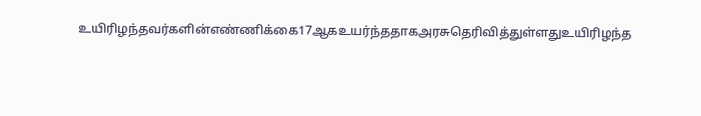உயிரிழந்தவர்களின்எண்ணிக்கை17ஆகஉயர்ந்ததாகஅரசுதெரிவித்துள்ளதுஉயிரிழந்த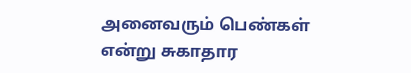அனைவரும் பெண்கள் என்று சுகாதார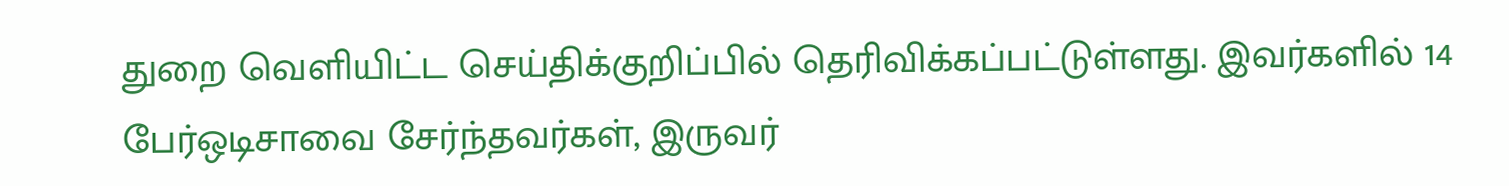துறை வெளியிட்ட செய்திக்குறிப்பில் தெரிவிக்கப்பட்டுள்ளது. இவர்களில் 14 பேர்ஒடிசாவை சேர்ந்தவர்கள், இருவர்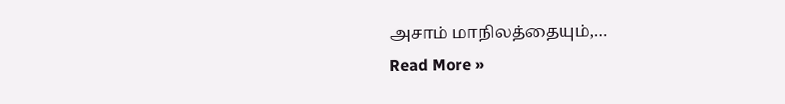அசாம் மாநிலத்தையும்,…
Read More »